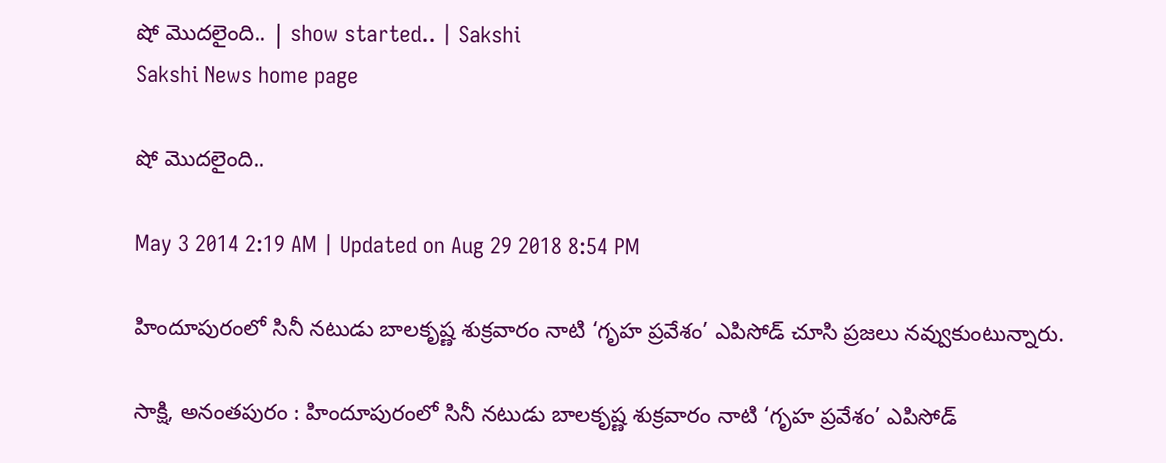షో మొదలైంది.. | show started.. | Sakshi
Sakshi News home page

షో మొదలైంది..

May 3 2014 2:19 AM | Updated on Aug 29 2018 8:54 PM

హిందూపురంలో సినీ నటుడు బాలకృష్ణ శుక్రవారం నాటి ‘గృహ ప్రవేశం’ ఎపిసోడ్ చూసి ప్రజలు నవ్వుకుంటున్నారు.

సాక్షి, అనంతపురం : హిందూపురంలో సినీ నటుడు బాలకృష్ణ శుక్రవారం నాటి ‘గృహ ప్రవేశం’ ఎపిసోడ్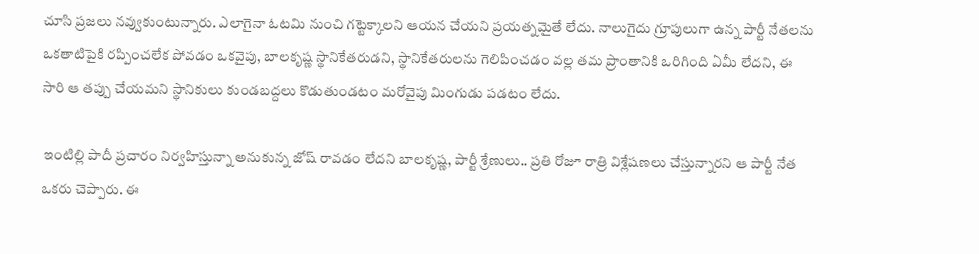చూసి ప్రజలు నవ్వుకుంటున్నారు. ఎలాగైనా ఓటమి నుంచి గట్టెక్కాలని ఆయన చేయని ప్రయత్నమైతే లేదు. నాలుగైదు గ్రూపులుగా ఉన్న పార్టీ నేతలను ఒకతాటిపైకి రప్పించలేక పోవడం ఒకవైపు, బాలకృష్ణ స్థానికేతరుడని, స్థానికేతరులను గెలిపించడం వల్ల తమ ప్రాంతానికి ఒరిగింది ఏమీ లేదని, ఈ సారి ఆ తప్పు చేయమని స్థానికులు కుండబద్దలు కొడుతుండటం మరోవైపు మింగుడు పడటం లేదు.

 ఇంటిల్లి పాదీ ప్రచారం నిర్వహిస్తున్నా అనుకున్న జోష్ రావడం లేదని బాలకృష్ణ, పార్టీ శ్రేణులు.. ప్రతి రోజూ రాత్రి విశ్లేషణలు చేస్తున్నారని ఆ పార్టీ నేత ఒకరు చెప్పారు. ఈ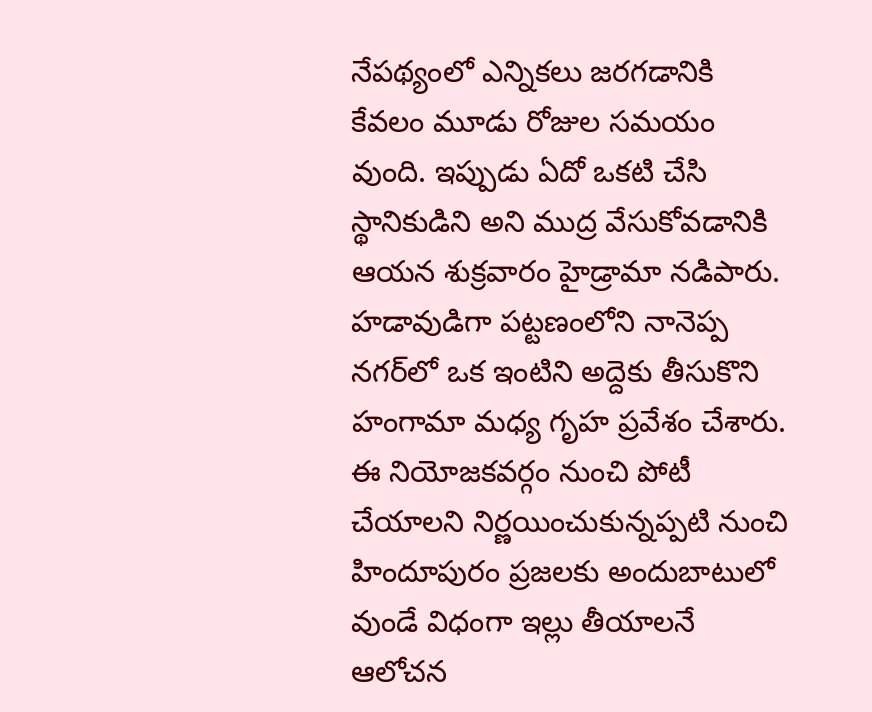నేపథ్యంలో ఎన్నికలు జరగడానికి కేవలం మూడు రోజుల సమయం వుంది. ఇప్పుడు ఏదో ఒకటి చేసి స్థానికుడిని అని ముద్ర వేసుకోవడానికి ఆయన శుక్రవారం హైడ్రామా నడిపారు. హడావుడిగా పట్టణంలోని నానెప్ప నగర్‌లో ఒక ఇంటిని అద్దెకు తీసుకొని హంగామా మధ్య గృహ ప్రవేశం చేశారు. ఈ నియోజకవర్గం నుంచి పోటీ చేయాలని నిర్ణయించుకున్నప్పటి నుంచి హిందూపురం ప్రజలకు అందుబాటులో వుండే విధంగా ఇల్లు తీయాలనే ఆలోచన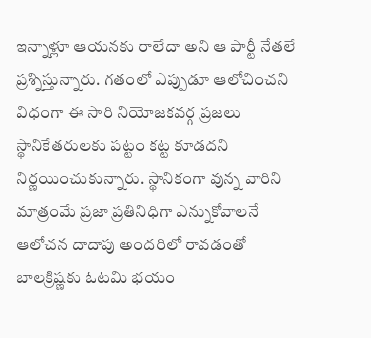ఇన్నాళ్లూ ఆయనకు రాలేదా అని ఆ పార్టీ నేతలే ప్రశ్నిస్తున్నారు. గతంలో ఎప్పుడూ ఆలోచించని విధంగా ఈ సారి నియోజకవర్గ ప్రజలు స్థానికేతరులకు పట్టం కట్ట కూడదని నిర్ణయించుకున్నారు. స్థానికంగా వున్న వారిని మాత్రంమే ప్రజా ప్రతినిధిగా ఎన్నుకోవాలనే ఆలోచన దాదాపు అందరిలో రావడంతో బాలక్రిష్ణకు ఓటమి భయం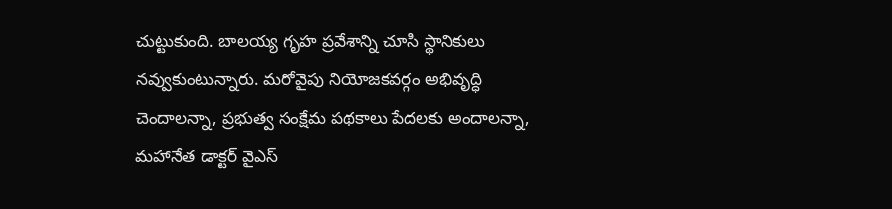చుట్టుకుంది. బాలయ్య గృహ ప్రవేశాన్ని చూసి స్థానికులు నవ్వుకుంటున్నారు. మరోవైపు నియోజకవర్గం అభివృద్ధి చెందాలన్నా, ప్రభుత్వ సంక్షేమ పథకాలు పేదలకు అందాలన్నా, మహానేత డాక్టర్ వైఎస్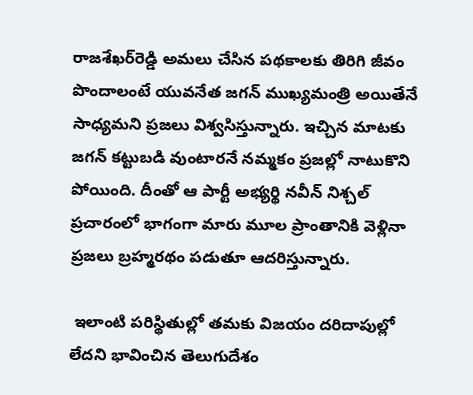రాజశేఖర్‌రెడ్డి అమలు చేసిన పథకాలకు తిరిగి జీవం పొందాలంటే యువనేత జగన్ ముఖ్యమంత్రి అయితేనే సాధ్యమని ప్రజలు విశ్వసిస్తున్నారు. ఇచ్చిన మాటకు జగన్ కట్టుబడి వుంటారనే నమ్మకం ప్రజల్లో నాటుకొని పోయింది. దీంతో ఆ పార్టీ అభ్యర్థి నవీన్ నిశ్చల్ ప్రచారంలో భాగంగా మారు మూల ప్రాంతానికి వెళ్లినా ప్రజలు బ్రహ్మరథం పడుతూ ఆదరిస్తున్నారు.

 ఇలాంటి పరిస్థితుల్లో తమకు విజయం దరిదాపుల్లో లేదని భావించిన తెలుగుదేశం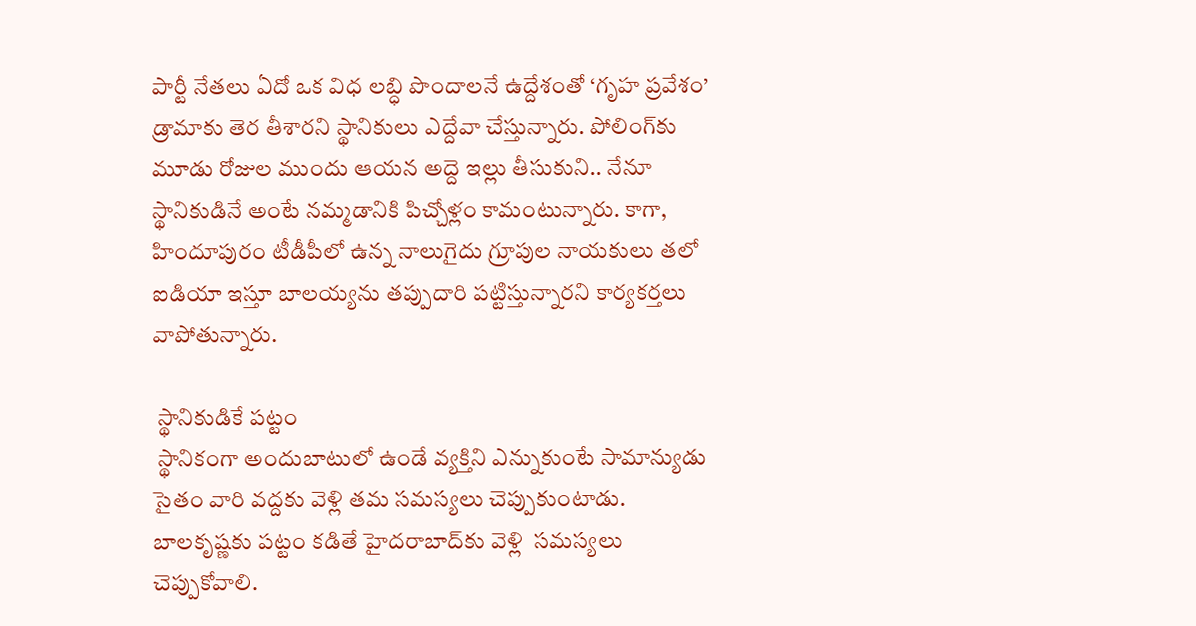పార్టీ నేతలు ఏదో ఒక విధ లబ్ధి పొందాలనే ఉద్దేశంతో ‘గృహ ప్రవేశం’ డ్రామాకు తెర తీశారని స్థానికులు ఎద్దేవా చేస్తున్నారు. పోలింగ్‌కు మూడు రోజుల ముందు ఆయన అద్దె ఇల్లు తీసుకుని.. నేనూ స్థానికుడినే అంటే నమ్మడానికి పిచ్చోళ్లం కామంటున్నారు. కాగా, హిందూపురం టీడీపీలో ఉన్న నాలుగైదు గ్రూపుల నాయకులు తలో ఐడియా ఇస్తూ బాలయ్యను తప్పుదారి పట్టిస్తున్నారని కార్యకర్తలు వాపోతున్నారు.

 స్థానికుడికే పట్టం
 స్థానికంగా అందుబాటులో ఉండే వ్యక్తిని ఎన్నుకుంటే సామాన్యుడు సైతం వారి వద్దకు వెళ్లి తమ సమస్యలు చెప్పుకుంటాడు. బాలకృష్ణకు పట్టం కడితే హైదరాబాద్‌కు వెళ్లి  సమస్యలు చెప్పుకోవాలి.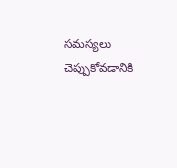సమస్యలు చెప్పుకోవడానికి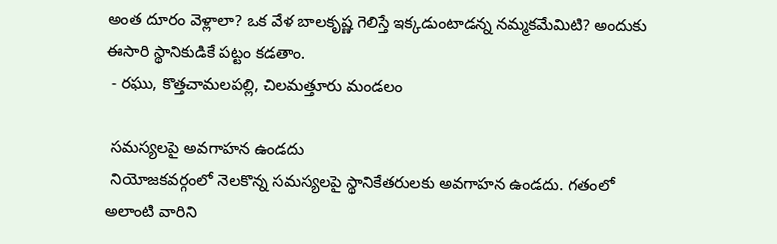అంత దూరం వెళ్లాలా? ఒక వేళ బాలకృష్ణ గెలిస్తే ఇక్కడుంటాడన్న నమ్మకమేమిటి? అందుకు ఈసారి స్థానికుడికే పట్టం కడతాం.
 - రఘు, కొత్తచామలపల్లి, చిలమత్తూరు మండలం

 సమస్యలపై అవగాహన ఉండదు
 నియోజకవర్గంలో నెలకొన్న సమస్యలపై స్థానికేతరులకు అవగాహన ఉండదు. గతంలో అలాంటి వారిని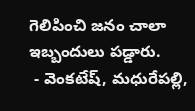గెలిపించి జనం చాలా ఇబ్బందులు పడ్డారు.
 - వెంకటేష్, మధురేపల్లి,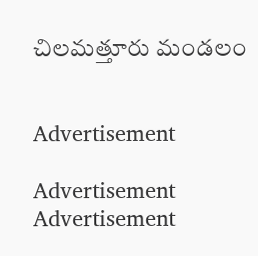చిలమత్తూరు మండలం


Advertisement

Advertisement
Advertisement